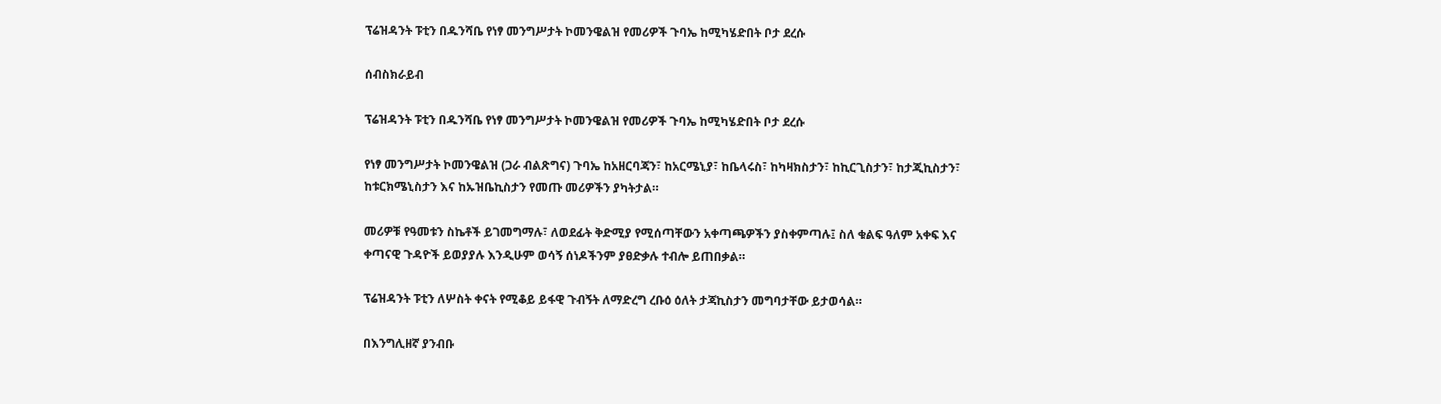ፕሬዝዳንት ፑቲን በዱንሻቤ የነፃ መንግሥታት ኮመንዌልዝ የመሪዎች ጉባኤ ከሚካሄድበት ቦታ ደረሱ

ሰብስክራይብ

ፕሬዝዳንት ፑቲን በዱንሻቤ የነፃ መንግሥታት ኮመንዌልዝ የመሪዎች ጉባኤ ከሚካሄድበት ቦታ ደረሱ

የነፃ መንግሥታት ኮመንዌልዝ (ጋራ ብልጽግና) ጉባኤ ከአዘርባጃን፣ ከአርሜኒያ፣ ከቤላሩስ፣ ከካዛክስታን፣ ከኪርጊስታን፣ ከታጂኪስታን፣ ከቱርክሜኒስታን እና ከኡዝቤኪስታን የመጡ መሪዎችን ያካትታል።

መሪዎቹ የዓመቱን ስኬቶች ይገመግማሉ፣ ለወደፊት ቅድሚያ የሚሰጣቸውን አቀጣጫዎችን ያስቀምጣሉ፤ ስለ ቁልፍ ዓለም አቀፍ እና ቀጣናዊ ጉዳዮች ይወያያሉ እንዲሁም ወሳኝ ሰነዶችንም ያፀድቃሉ ተብሎ ይጠበቃል።

ፕሬዝዳንት ፑቲን ለሦስት ቀናት የሚቆይ ይፋዊ ጉብኝት ለማድረግ ረቡዕ ዕለት ታጃኪስታን መግባታቸው ይታወሳል።

በእንግሊዘኛ ያንብቡ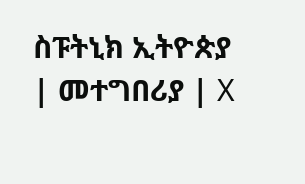ስፑትኒክ ኢትዮጵያ | መተግበሪያ | X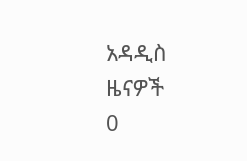አዳዲስ ዜናዎች
0